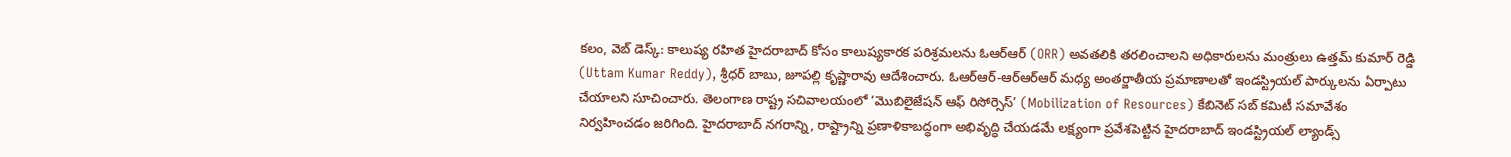కలం, వెబ్ డెస్క్: కాలుష్య రహిత హైదరాబాద్ కోసం కాలుష్యకారక పరిశ్రమలను ఓఆర్ఆర్ (ORR) అవతలికి తరలించాలని అధికారులను మంత్రులు ఉత్తమ్ కుమార్ రెడ్డి (Uttam Kumar Reddy), శ్రీధర్ బాబు, జూపల్లి కృష్ణారావు ఆదేశించారు. ఓఆర్ఆర్-ఆర్ఆర్ఆర్ మధ్య అంతర్జాతీయ ప్రమాణాలతో ఇండస్ట్రియల్ పార్కులను ఏర్పాటు చేయాలని సూచించారు. తెలంగాణ రాష్ట్ర సచివాలయంలో ‘మొబిలైజేషన్ ఆఫ్ రిసోర్సెస్’ (Mobilization of Resources) కేబినెట్ సబ్ కమిటీ సమావేశం నిర్వహించడం జరిగింది. హైదరాబాద్ నగరాన్ని, రాష్ట్రాన్ని ప్రణాళికాబద్ధంగా అభివృద్ధి చేయడమే లక్ష్యంగా ప్రవేశపెట్టిన హైదరాబాద్ ఇండస్ట్రియల్ ల్యాండ్స్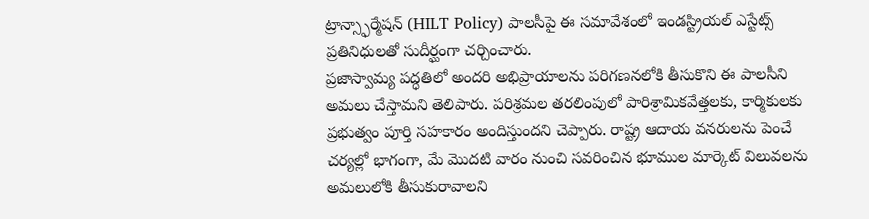ట్రాన్స్ఫార్మేషన్ (HILT Policy) పాలసీపై ఈ సమావేశంలో ఇండస్ట్రియల్ ఎస్టేట్స్ ప్రతినిధులతో సుదీర్ఘంగా చర్చించారు.
ప్రజాస్వామ్య పద్ధతిలో అందరి అభిప్రాయాలను పరిగణనలోకి తీసుకొని ఈ పాలసీని అమలు చేస్తామని తెలిపారు. పరిశ్రమల తరలింపులో పారిశ్రామికవేత్తలకు, కార్మికులకు ప్రభుత్వం పూర్తి సహకారం అందిస్తుందని చెప్పారు. రాష్ట్ర ఆదాయ వనరులను పెంచే చర్యల్లో భాగంగా, మే మొదటి వారం నుంచి సవరించిన భూముల మార్కెట్ విలువలను అమలులోకి తీసుకురావాలని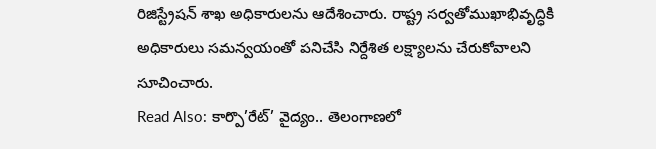రిజిస్ట్రేషన్ శాఖ అధికారులను ఆదేశించారు. రాష్ట్ర సర్వతోముఖాభివృద్ధికి అధికారులు సమన్వయంతో పనిచేసి నిర్దేశిత లక్ష్యాలను చేరుకోవాలని సూచించారు.
Read Also: కార్పొ’రేట్’ వైద్యం.. తెలంగాణలో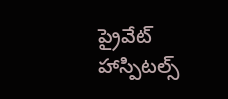ప్రైవేట్ హాస్పిటల్స్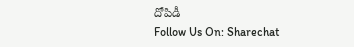దోపిడీ
Follow Us On: Sharechat